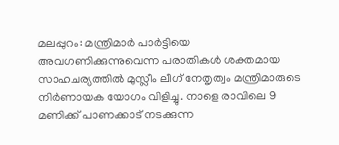മലപ്പുറം: മന്ത്രിമാർ പാർട്ടിയെ അവഗണിക്കുന്നുവെന്ന പരാതികൾ ശക്തമായ സാഹചര്യത്തിൽ മുസ്ലീം ലീഗ് നേതൃത്വം മന്ത്രിമാരുടെ നിർണായക യോഗം വിളിച്ചു. നാളെ രാവിലെ 9 മണിക്ക് പാണക്കാട് നടക്കുന്ന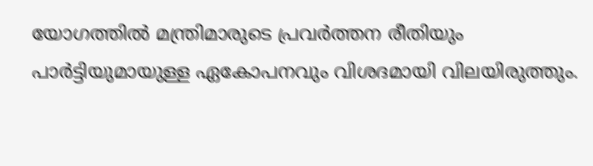യോഗത്തിൽ മന്ത്രിമാരുടെ പ്രവർത്തന രീതിയും പാർട്ടിയുമായുള്ള ഏകോപനവും വിശദമായി വിലയിരുത്തും.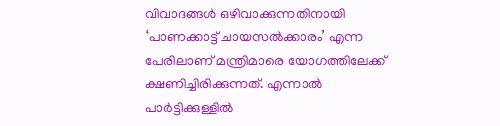വിവാദങ്ങൾ ഒഴിവാക്കുന്നതിനായി ‘പാണക്കാട്ട് ചായസൽക്കാരം’ എന്ന പേരിലാണ് മന്ത്രിമാരെ യോഗത്തിലേക്ക് ക്ഷണിച്ചിരിക്കുന്നത്. എന്നാൽ പാർട്ടിക്കുള്ളിൽ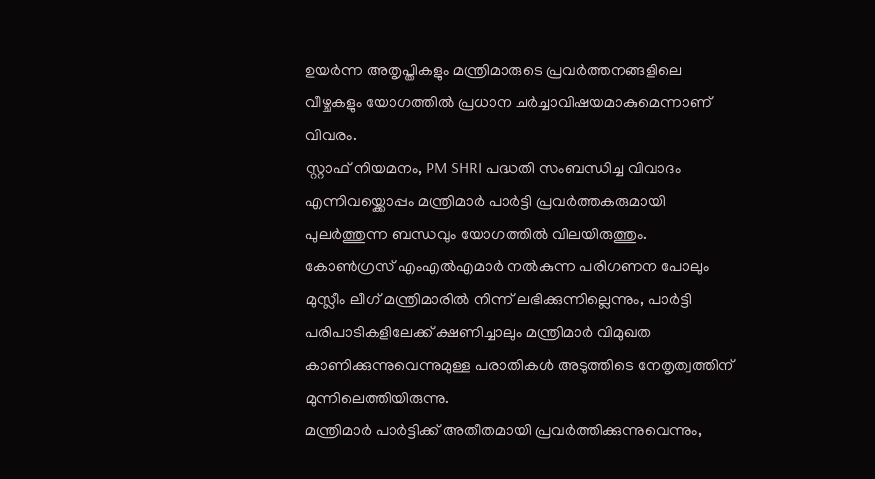ഉയർന്ന അതൃപ്തികളും മന്ത്രിമാരുടെ പ്രവർത്തനങ്ങളിലെ വീഴ്ചകളും യോഗത്തിൽ പ്രധാന ചർച്ചാവിഷയമാകുമെന്നാണ് വിവരം.
സ്റ്റാഫ് നിയമനം, PM SHRI പദ്ധതി സംബന്ധിച്ച വിവാദം എന്നിവയ്ക്കൊപ്പം മന്ത്രിമാർ പാർട്ടി പ്രവർത്തകരുമായി പുലർത്തുന്ന ബന്ധവും യോഗത്തിൽ വിലയിരുത്തും. കോൺഗ്രസ് എംഎൽഎമാർ നൽകുന്ന പരിഗണന പോലും മുസ്ലീം ലീഗ് മന്ത്രിമാരിൽ നിന്ന് ലഭിക്കുന്നില്ലെന്നും, പാർട്ടി പരിപാടികളിലേക്ക് ക്ഷണിച്ചാലും മന്ത്രിമാർ വിമുഖത കാണിക്കുന്നുവെന്നുമുള്ള പരാതികൾ അടുത്തിടെ നേതൃത്വത്തിന് മുന്നിലെത്തിയിരുന്നു.
മന്ത്രിമാർ പാർട്ടിക്ക് അതീതമായി പ്രവർത്തിക്കുന്നുവെന്നും,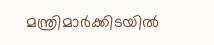മന്ത്രിമാർക്കിടയിൽ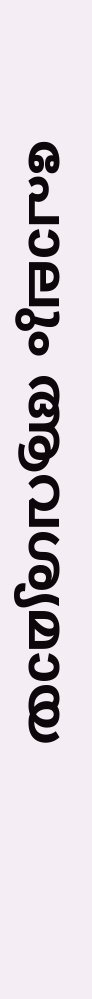പോലും ആവശ്യമായ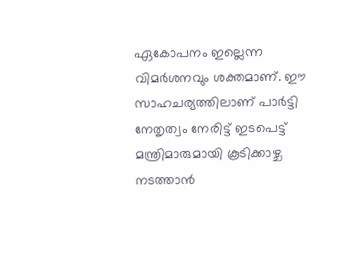ഏകോപനം ഇല്ലെന്ന വിമർശനവും ശക്തമാണ്. ഈ സാഹചര്യത്തിലാണ് പാർട്ടി നേതൃത്വം നേരിട്ട് ഇടപെട്ട് മന്ത്രിമാരുമായി കൂടിക്കാഴ്ച നടത്താൻ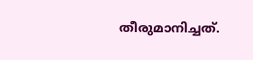തീരുമാനിച്ചത്.